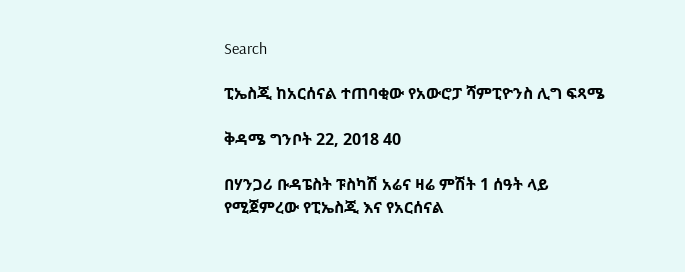Search

ፒኤስጂ ከአርሰናል ተጠባቂው የአውሮፓ ሻምፒዮንስ ሊግ ፍጻሜ

ቅዳሜ ግንቦት 22, 2018 40

በሃንጋሪ ቡዳፔስት ፑስካሽ አሬና ዛሬ ምሽት 1 ሰዓት ላይ የሚጀምረው የፒኤስጂ እና የአርሰናል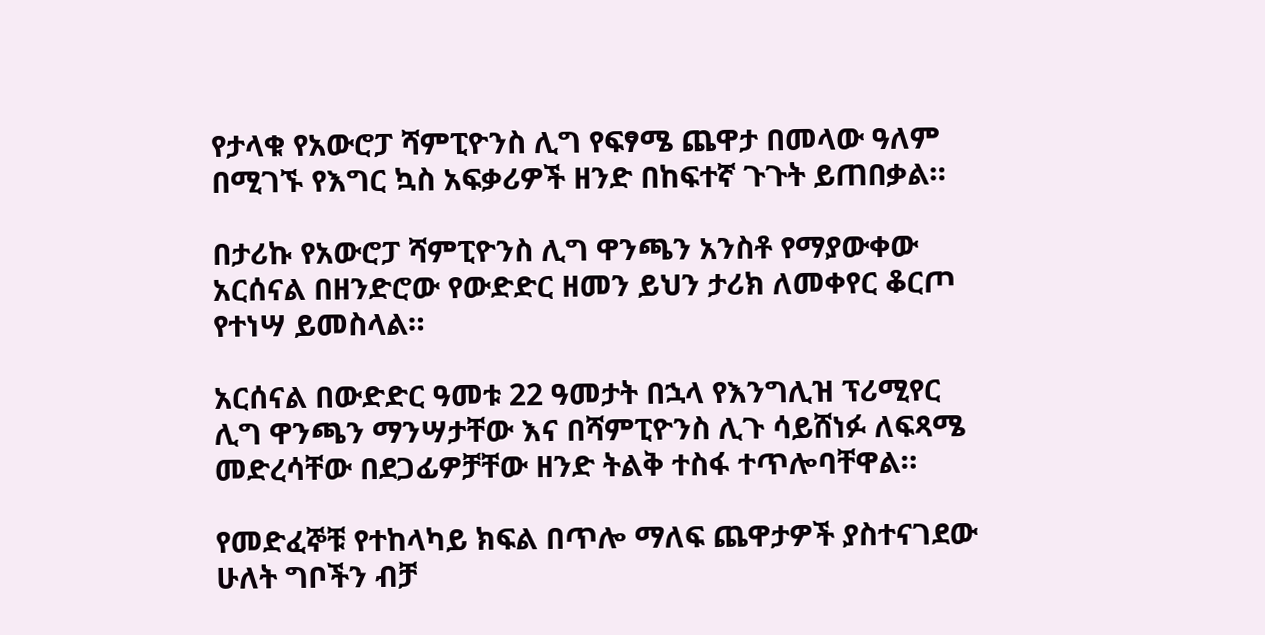የታላቁ የአውሮፓ ሻምፒዮንስ ሊግ የፍፃሜ ጨዋታ በመላው ዓለም በሚገኙ የእግር ኳስ አፍቃሪዎች ዘንድ በከፍተኛ ጉጉት ይጠበቃል።

በታሪኩ የአውሮፓ ሻምፒዮንስ ሊግ ዋንጫን አንስቶ የማያውቀው አርሰናል በዘንድሮው የውድድር ዘመን ይህን ታሪክ ለመቀየር ቆርጦ የተነሣ ይመስላል።

አርሰናል በውድድር ዓመቱ 22 ዓመታት በኋላ የእንግሊዝ ፕሪሚየር ሊግ ዋንጫን ማንሣታቸው እና በሻምፒዮንስ ሊጉ ሳይሸነፉ ለፍጻሜ መድረሳቸው በደጋፊዎቻቸው ዘንድ ትልቅ ተስፋ ተጥሎባቸዋል።

የመድፈኞቹ የተከላካይ ክፍል በጥሎ ማለፍ ጨዋታዎች ያስተናገደው ሁለት ግቦችን ብቻ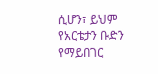ሲሆን፣ ይህም የአርቴታን ቡድን የማይበገር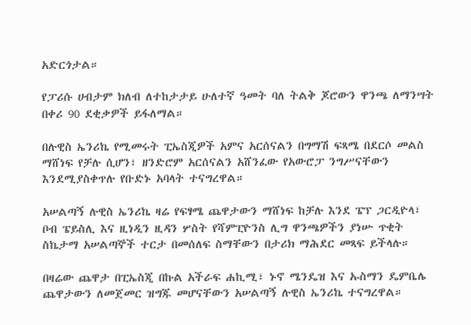አድርጎታል።

የፓሪሱ ሀብታም ክለብ ለተከታታይ ሁለተኛ ዓመት ባለ ትልቅ ጆሮውን ዋንጫ ለማንሣት በቀሪ 90 ደቂቃዎች ይፋለማል።

በሉዊስ ኤንሪኬ የሚመሩት ፒኤስጂዎች አምና አርሰናልን በግማሽ ፍጻሜ በደርሶ መልስ ማሸነፍ የቻሉ ሲሆን፣ ዘንድሮም አርሰናልን አሸንፈው የአውሮፓ ንግሥናቸውን እንደሚያስቀጥሉ የቡድኑ አባላት ተናግረዋል።

አሠልጣኝ ሉዊስ ኤንሪኬ ዛሬ የፍፃሜ ጨዋታውን ማሸነፍ ከቻሉ እንደ ፔፕ ጋርዲዮላ፣ ቦብ ፔይስሊ እና ዚነዲን ዚዳን ሦስት የሻምፒዮንስ ሊግ ዋንጫዎችን ያነሡ ጥቂት ስኬታማ አሠልጣኞች ተርታ በመሰለፍ ስማቸውን በታሪክ ማሕደር መጻፍ ይችላሉ።

በዛሬው ጨዋታ በፒኤስጂ በኩል አችራፍ ሐኪሚ፣ ኑኖ ሜንዴዝ እና ኡስማን ዴምቤሌ ጨዋታውን ለመጀመር ዝግጁ መሆናቸውን አሠልጣኝ ሉዊስ ኤንሪኬ ተናግረዋል።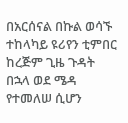በአርሰናል በኩል ወሳኙ ተከላካይ ዩሪየን ቲምበር ከረጅም ጊዜ ጉዳት በኋላ ወደ ሜዳ የተመለሠ ሲሆን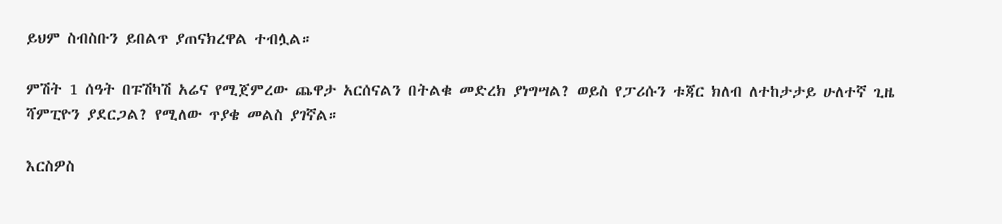ይህም ስብስቡን ይበልጥ ያጠናክረዋል ተብሏል።

ምሽት 1 ሰዓት በፑሽካሽ አሬና የሚጀምረው ጨዋታ አርሰናልን በትልቁ መድረክ ያነግሣል? ወይስ የፓሪሱን ቱጃር ክለብ ለተከታታይ ሁለተኛ ጊዜ ሻምፒዮን ያደርጋል? የሚለው ጥያቄ መልስ ያገኛል።

እርስዎስ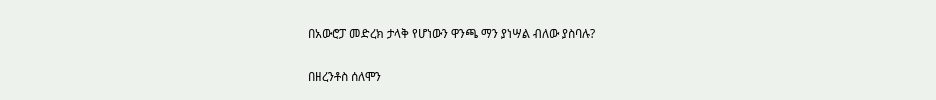በአውሮፓ መድረክ ታላቅ የሆነውን ዋንጫ ማን ያነሣል ብለው ያስባሉ?

በዘረንቶስ ሰለሞን